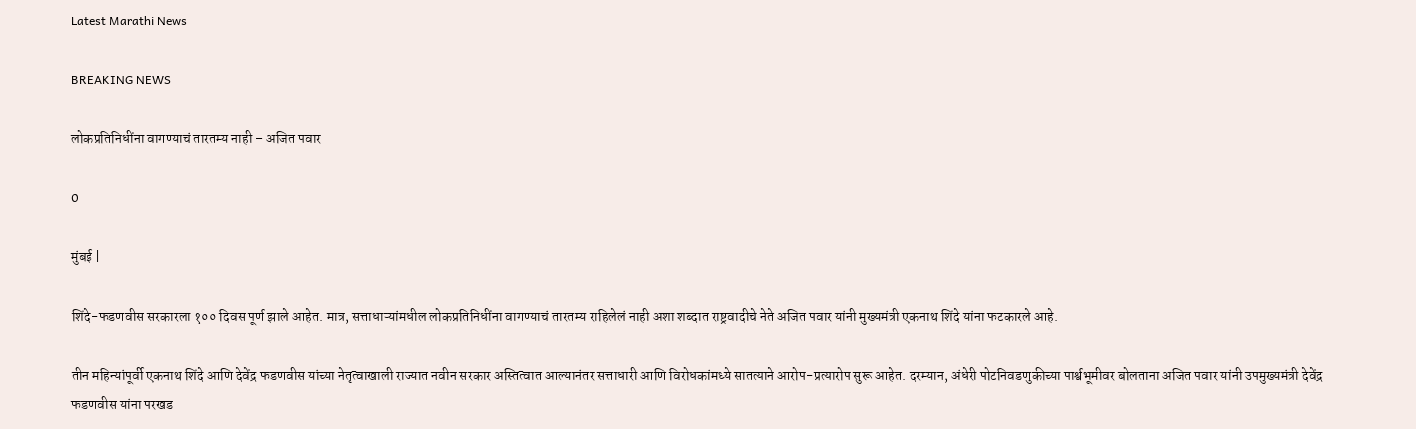Latest Marathi News

BREAKING NEWS

लोकप्रतिनिधींना वागण्याचं तारतम्य नाही – अजित पवार

0

मुंबई |

शिंदे-फडणवीस सरकारला १०० दिवस पूर्ण झाले आहेत. मात्र, सत्ताधाऱ्यांमधील लोकप्रतिनिधींना वागण्याचं तारतम्य राहिलेलं नाही अशा शब्दात राष्ट्रवादीचे नेते अजित पवार यांनी मुख्यमंत्री एकनाथ शिंदे यांना फटकारले आहे.

तीन महिन्यांपूर्वी एकनाथ शिंदे आणि देवेंद्र फडणवीस यांच्या नेतृत्वाखाली राज्यात नवीन सरकार अस्तित्वात आल्यानंतर सत्ताधारी आणि विरोधकांमध्ये सातत्याने आरोप-प्रत्यारोप सुरू आहेत. दरम्यान, अंधेरी पोटनिवडणुकीच्या पार्श्वभूमीवर बोलताना अजित पवार यांनी उपमुख्यमंत्री देवेंद्र फडणवीस यांना परखड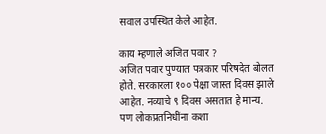सवाल उपस्थित केले आहेत.

काय म्हणाले अजित पवार ?
अजित पवार पुण्यात पत्रकार परिषदेत बोलत होते. सरकारला १०० पेक्षा जास्त दिवस झाले आहेत. नव्याचे ९ दिवस असतात हे मान्य. पण लोकप्रतनिधींना कशा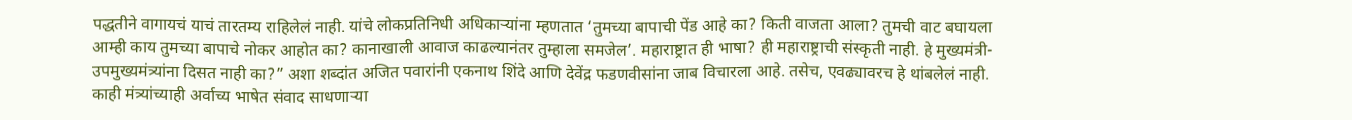पद्धतीने वागायचं याचं तारतम्य राहिलेलं नाही. यांचे लोकप्रतिनिधी अधिकाऱ्यांना म्हणतात ‘तुमच्या बापाची पेंड आहे का? किती वाजता आला? तुमची वाट बघायला आम्ही काय तुमच्या बापाचे नोकर आहोत का? कानाखाली आवाज काढल्यानंतर तुम्हाला समजेल’. महाराष्ट्रात ही भाषा? ही महाराष्ट्राची संस्कृती नाही. हे मुख्यमंत्री- उपमुख्यमंत्र्यांना दिसत नाही का?” अशा शब्दांत अजित पवारांनी एकनाथ शिंदे आणि देवेंद्र फडणवीसांना जाब विचारला आहे. तसेच, एवढ्यावरच हे थांबलेलं नाही. काही मंत्र्यांच्याही अर्वाच्य भाषेत संवाद साधणाऱ्या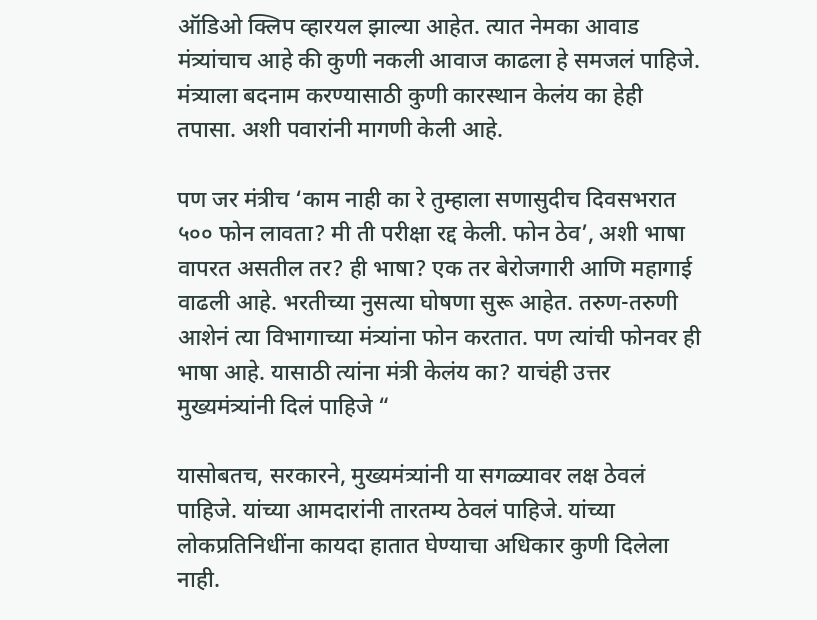ऑडिओ क्लिप व्हारयल झाल्या आहेत. त्यात नेमका आवाड मंत्र्यांचाच आहे की कुणी नकली आवाज काढला हे समजलं पाहिजे. मंत्र्याला बदनाम करण्यासाठी कुणी कारस्थान केलंय का हेही तपासा. अशी पवारांनी मागणी केली आहे.

पण जर मंत्रीच ‘काम नाही का रे तुम्हाला सणासुदीच दिवसभरात ५०० फोन लावता? मी ती परीक्षा रद्द केली. फोन ठेव’, अशी भाषा वापरत असतील तर? ही भाषा? एक तर बेरोजगारी आणि महागाई वाढली आहे. भरतीच्या नुसत्या घोषणा सुरू आहेत. तरुण-तरुणी आशेनं त्या विभागाच्या मंत्र्यांना फोन करतात. पण त्यांची फोनवर ही भाषा आहे. यासाठी त्यांना मंत्री केलंय का? याचंही उत्तर मुख्यमंत्र्यांनी दिलं पाहिजे “

यासोबतच, सरकारने, मुख्यमंत्र्यांनी या सगळ्यावर लक्ष ठेवलं पाहिजे. यांच्या आमदारांनी तारतम्य ठेवलं पाहिजे. यांच्या लोकप्रतिनिधींना कायदा हातात घेण्याचा अधिकार कुणी दिलेला नाही.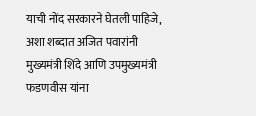याची नोंद सरकारने घेतली पाहिजे, अशा शब्दात अजित पवारांनी मुख्यमंत्री शिंदे आणि उपमुख्यमंत्री फडणवीस यांना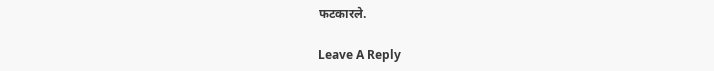फटकारले.

Leave A Reply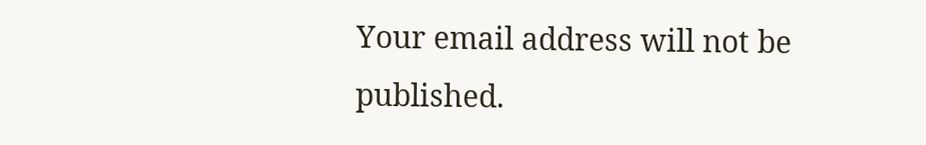Your email address will not be published.